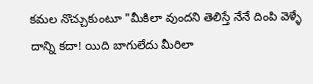కమల నొచ్చుకుంటూ "మీకిలా వుందని తెలిస్తే నేనే దింపి వెళ్ళే దాన్ని కదా! యిది బాగులేదు మీరిలా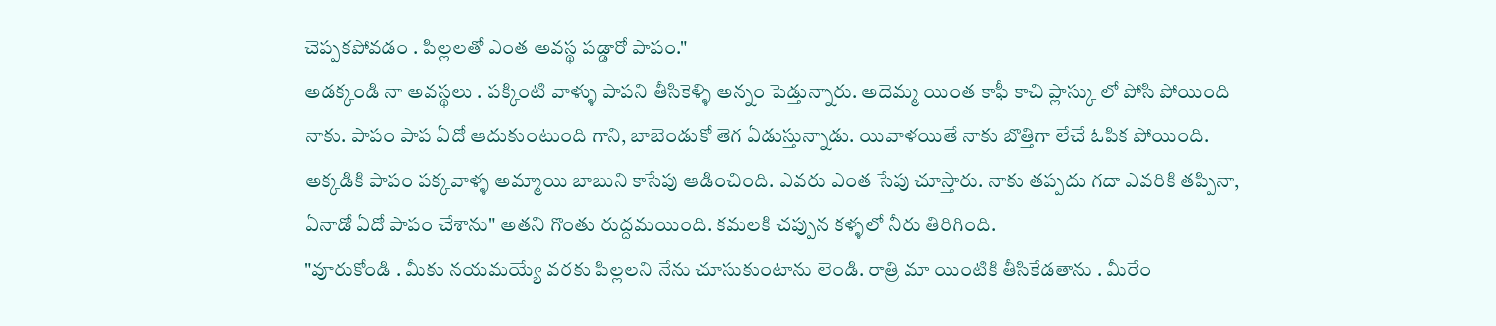చెప్పకపోవడం . పిల్లలతో ఎంత అవస్థ పడ్డారో పాపం."
అడక్కండి నా అవస్థలు . పక్కింటి వాళ్ళు పాపని తీసికెళ్ళి అన్నం పెడ్తున్నారు. అదెమ్మ యింత కాఫీ కాచి ప్లాస్కు లో పోసి పోయింది నాకు. పాపం పాప ఏదో ఆదుకుంటుంది గాని, బాబెండుకో తెగ ఏడుస్తున్నాడు. యివాళయితే నాకు బొత్తిగా లేచే ఓపిక పోయింది. అక్కడికి పాపం పక్కవాళ్ళ అమ్మాయి బాబుని కాసేపు ఆడించింది. ఎవరు ఎంత సేపు చూస్తారు. నాకు తప్పదు గదా ఎవరికి తప్పినా, ఏనాడో ఏదో పాపం చేశాను" అతని గొంతు రుద్దమయింది. కమలకి చప్పున కళ్ళలో నీరు తిరిగింది.
"వూరుకోండి . మీకు నయమయ్యే వరకు పిల్లలని నేను చూసుకుంటాను లెండి. రాత్రి మా యింటికి తీసికేడతాను . మీరేం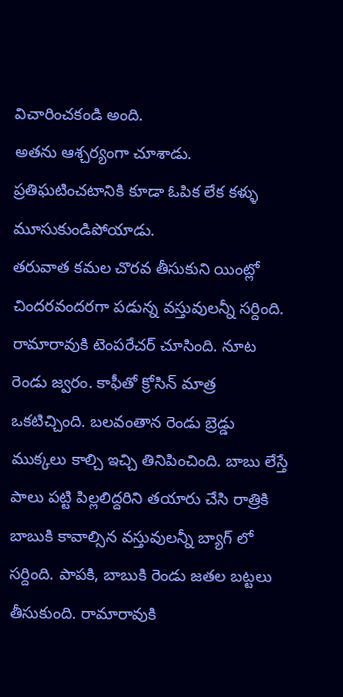విచారించకండి అంది.
అతను ఆశ్చర్యంగా చూశాడు. ప్రతిఘటించటానికి కూడా ఓపిక లేక కళ్ళు మూసుకుండిపోయాడు.
తరువాత కమల చొరవ తీసుకుని యింట్లో చిందరవందరగా పడున్న వస్తువులన్నీ సర్దింది. రామారావుకి టెంపరేచర్ చూసింది. నూట రెండు జ్వరం. కాఫీతో క్రోసిన్ మాత్ర ఒకటిచ్చింది. బలవంతాన రెండు బ్రెడ్డు ముక్కలు కాల్చి ఇచ్చి తినిపించింది. బాబు లేస్తే పాలు పట్టి పిల్లలిద్దరిని తయారు చేసి రాత్రికి బాబుకి కావాల్సిన వస్తువులన్నీ బ్యాగ్ లో సర్దింది. పాపకి, బాబుకి రెండు జతల బట్టలు తీసుకుంది. రామారావుకి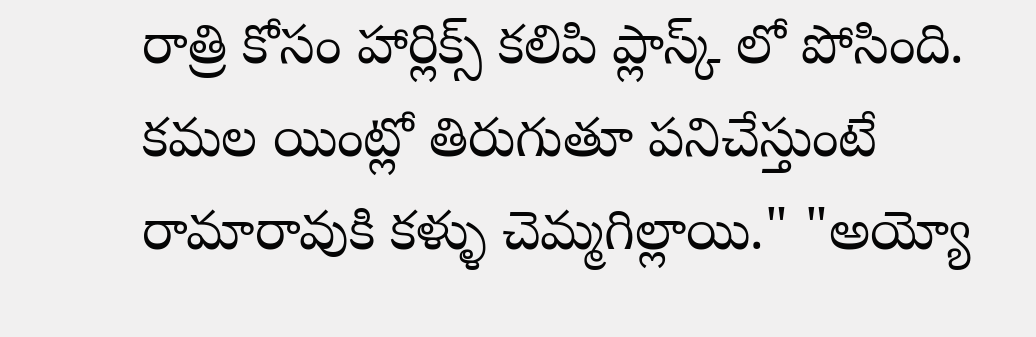రాత్రి కోసం హార్లిక్స్ కలిపి ప్లాస్క్ లో పోసింది.
కమల యింట్లో తిరుగుతూ పనిచేస్తుంటే రామారావుకి కళ్ళు చెమ్మగిల్లాయి." "అయ్యో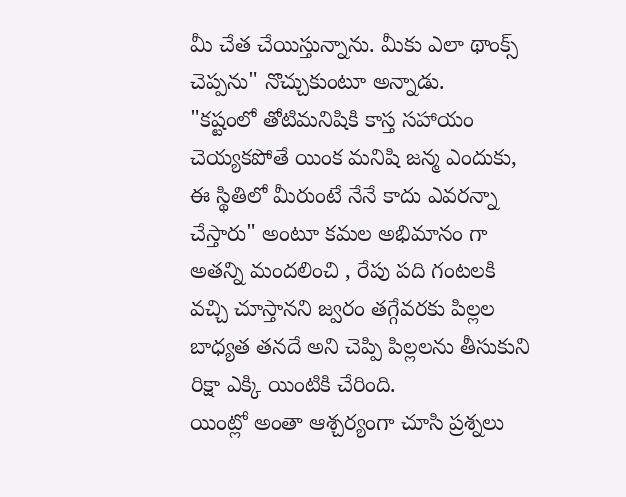మీ చేత చేయిస్తున్నాను. మీకు ఎలా థాంక్స్ చెప్పను" నొచ్చుకుంటూ అన్నాడు.
"కష్టంలో తోటిమనిషికి కాస్త సహాయం చెయ్యకపోతే యింక మనిషి జన్మ ఎందుకు, ఈ స్థితిలో మీరుంటే నేనే కాదు ఎవరన్నా చేస్తారు" అంటూ కమల అభిమానం గా అతన్ని మందలించి , రేపు పది గంటలకి వచ్చి చూస్తానని జ్వరం తగ్గేవరకు పిల్లల బాధ్యత తనదే అని చెప్పి పిల్లలను తీసుకుని రిక్షా ఎక్కి యింటికి చేరింది.
యింట్లో అంతా ఆశ్చర్యంగా చూసి ప్రశ్నలు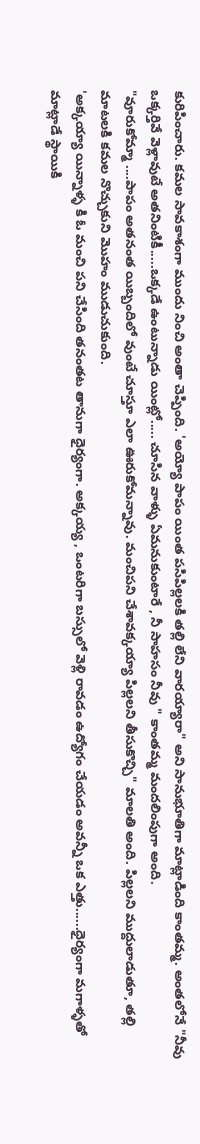కురిపించారు. కమల సావకాశంగా ముందు నించి అంతా చెప్పింది. 'అయ్యో పాపం యింత పసిపిల్లలకి తల్లి లేని వారయ్యారా" అని సానుభూతిగా మాట్లాడింది కాంతమ్మ. అంతలోనే "నీవు ఒక్కర్తివే వెళ్లావుటే అతనింటికీ.....ఒక్కడే ఉంటున్నాడు యింట్లో..... చూసిన వాళ్ళు ఏమనుకుంటారే , నీ సాహసం నీవు " కాంతమ్మ మందలింపుగా అంది.
"వూరుకోమ్మా ....పాపం అతనంత యిబ్బందిలో వుంటే చూస్తూ ఎలా ఊరుకోమన్నావు. మంచిపని చేశావక్కయ్యా పిల్లలని తీసుకొచ్చి" మాలతి అంది. పిల్లలని ముద్దులాడుతూ, తల్లి మాటలకి కమల నొచ్చుకుని మొహం ముడుచుకుంది.
'అక్కయ్యా యిన్నాళ్ళ కి ఓ మంచి పని చేసింది తనంతట తానుగా ధైర్యంగా. అక్కయ్య , ఒంటరిగా బస్సులో వెళ్లి రావడం ఉద్యోగం చేయడం అవన్నీ ఒక ఎత్తు......ధైర్యంగా మగాళ్ళతో మాట్లాడే స్థాయికి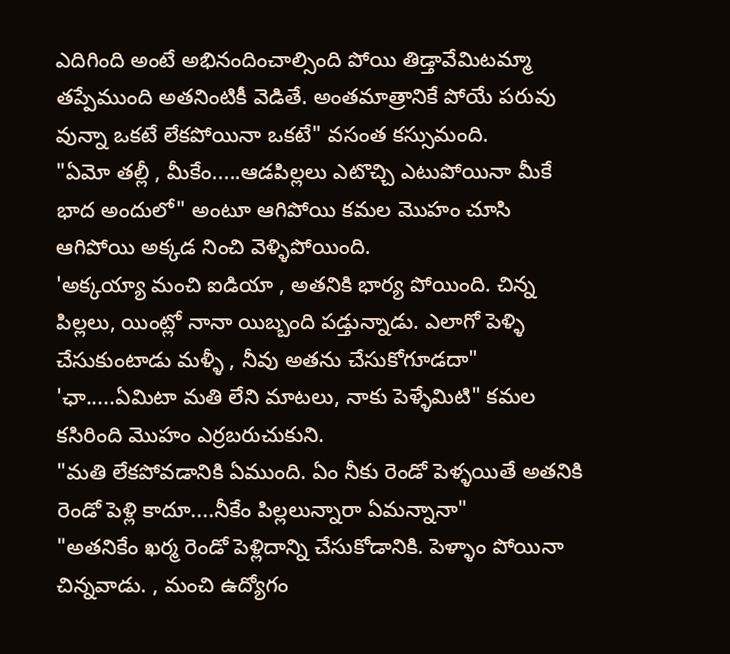ఎదిగింది అంటే అభినందించాల్సింది పోయి తిడ్తావేమిటమ్మా తప్పేముంది అతనింటికీ వెడితే. అంతమాత్రానికే పోయే పరువు వున్నా ఒకటే లేకపోయినా ఒకటే" వసంత కస్సుమంది.
"ఏమో తల్లీ , మీకేం.....ఆడపిల్లలు ఎటొచ్చి ఎటుపోయినా మీకే భాద అందులో" అంటూ ఆగిపోయి కమల మొహం చూసి ఆగిపోయి అక్కడ నించి వెళ్ళిపోయింది.
'అక్కయ్యా మంచి ఐడియా , అతనికి భార్య పోయింది. చిన్న పిల్లలు, యింట్లో నానా యిబ్బంది పడ్తున్నాడు. ఎలాగో పెళ్ళి చేసుకుంటాడు మళ్ళీ , నీవు అతను చేసుకోగూడదా"
'ఛా.....ఏమిటా మతి లేని మాటలు, నాకు పెళ్ళేమిటి" కమల కసిరింది మొహం ఎర్రబరుచుకుని.
"మతి లేకపోవడానికి ఏముంది. ఏం నీకు రెండో పెళ్ళయితే అతనికి రెండో పెళ్లి కాదూ....నీకేం పిల్లలున్నారా ఏమన్నానా"
"అతనికేం ఖర్మ రెండో పెళ్లిదాన్ని చేసుకోడానికి. పెళ్ళాం పోయినా చిన్నవాడు. , మంచి ఉద్యోగం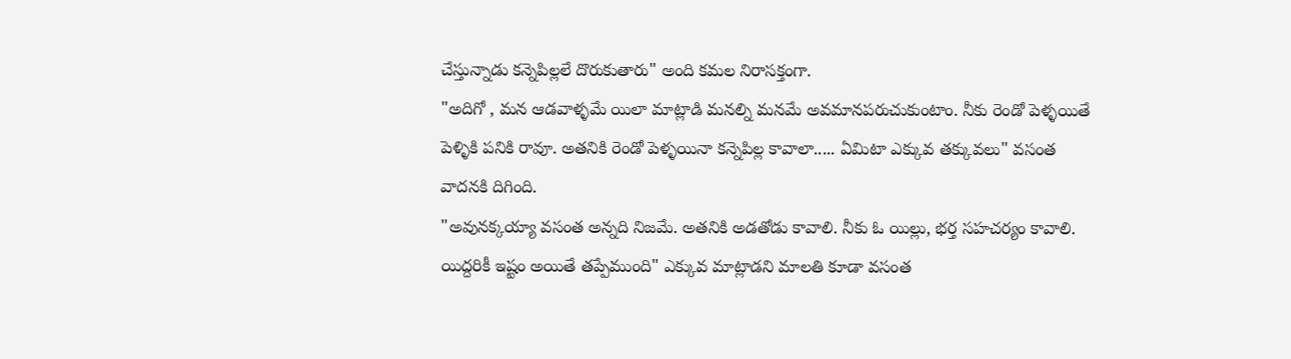చేస్తున్నాడు కన్నెపిల్లలే దొరుకుతారు" అంది కమల నిరాసక్తంగా.
"అదిగో , మన ఆడవాళ్ళమే యిలా మాట్లాడి మనల్ని మనమే అవమానపరుచుకుంటాం. నీకు రెండో పెళ్ళయితే పెళ్ళికి పనికి రావూ. అతనికి రెండో పెళ్ళయినా కన్నెపిల్ల కావాలా..... ఏమిటా ఎక్కువ తక్కువలు" వసంత వాదనకి దిగింది.
"అవునక్కయ్యా వసంత అన్నది నిజమే. అతనికి అడతోడు కావాలి. నీకు ఓ యిల్లు, భర్త సహచర్యం కావాలి. యిద్దరికీ ఇష్టం అయితే తప్పేముంది" ఎక్కువ మాట్లాడని మాలతి కూడా వసంత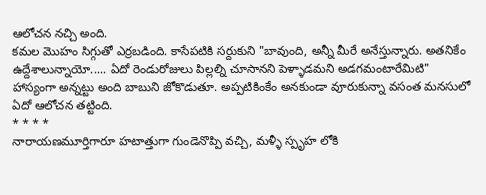ఆలోచన నచ్చి అంది.
కమల మొహం సిగ్గుతో ఎర్రబడింది. కాసేపటికి సర్దుకుని "బావుంది, అన్నీ మీరే అనేస్తున్నారు. అతనికేం ఉద్దేశాలున్నాయో..... ఏదో రెండురోజులు పిల్లల్ని చూసానని పెళ్ళాడమని అడగమంటారేమిటి" హాస్యంగా అన్నట్టు అంది బాబుని జోకొడుతూ. అప్పటికింకేం అనకుండా వూరుకున్నా వసంత మనసులో ఏదో ఆలోచన తట్టింది.
* * * *
నారాయణమూర్తిగారూ హటాత్తుగా గుండెనొప్పి వచ్చి, మళ్ళీ స్పృహ లోకి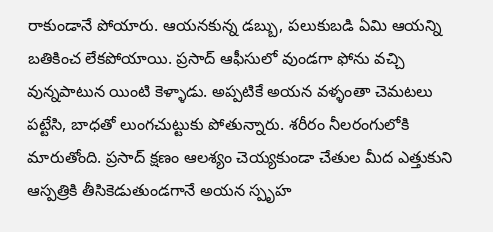రాకుండానే పోయారు. ఆయనకున్న డబ్బు, పలుకుబడి ఏమి ఆయన్ని బతికించ లేకపోయాయి. ప్రసాద్ ఆఫీసులో వుండగా ఫోను వచ్చి వున్నపాటున యింటి కెళ్ళాడు. అప్పటికే అయన వళ్ళంతా చెమటలు పట్టేసి, బాధతో లుంగచుట్టుకు పోతున్నారు. శరీరం నీలరంగులోకి మారుతోంది. ప్రసాద్ క్షణం ఆలశ్యం చెయ్యకుండా చేతుల మీద ఎత్తుకుని ఆస్పత్రికి తీసికెడుతుండగానే అయన స్పృహ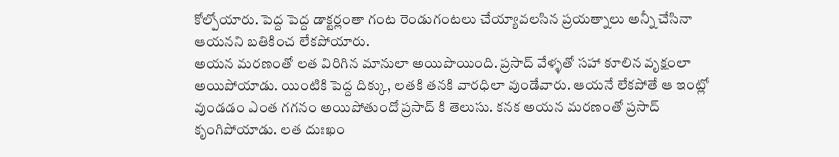కోల్పోయారు. పెద్ద పెద్ద డాక్టర్లంతా గంట రెండుగంటలు చేయ్యావలసిన ప్రయత్నాలు అన్నీ చేసినా ఆయనని బతికించ లేకపోయారు.
అయన మరణంతో లత విరిగిన మానులా అయిపొయింది. ప్రసాద్ వేళ్ళతో సహా కూలిన వృక్షంలా అయిపోయాడు. యింటికి పెద్ద దిక్కు, లతకి తనకి వారధిలా వుండేవారు. ఆయనే లేకపోతే ఆ ఇంట్లో వుండడం ఎంత గగనం అయిపోతుందో ప్రసాద్ కి తెలుసు. కనక అయన మరణంతో ప్రసాద్ కృంగిపోయాడు. లత దుఃఖం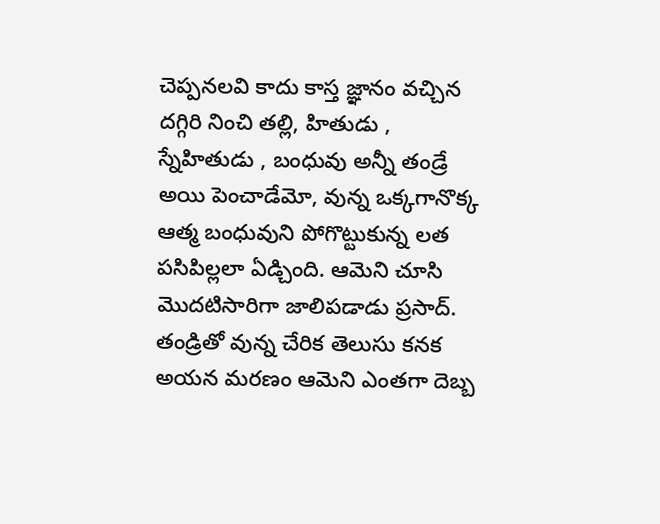చెప్పనలవి కాదు కాస్త జ్ఞానం వచ్చిన దగ్గిరి నించి తల్లి, హితుడు , స్నేహితుడు , బంధువు అన్నీ తండ్రే అయి పెంచాడేమో, వున్న ఒక్కగానొక్క ఆత్మ బంధువుని పోగొట్టుకున్న లత పసిపిల్లలా ఏడ్చింది. ఆమెని చూసి మొదటిసారిగా జాలిపడాడు ప్రసాద్. తండ్రితో వున్న చేరిక తెలుసు కనక అయన మరణం ఆమెని ఎంతగా దెబ్బ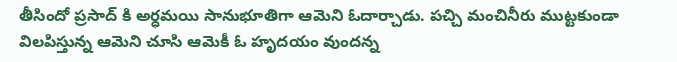తీసిందో ప్రసాద్ కి అర్ధమయి సానుభూతిగా ఆమెని ఓదార్చాడు. పచ్చి మంచినీరు ముట్టకుండా విలపిస్తున్న ఆమెని చూసి ఆమెకీ ఓ హృదయం వుందన్న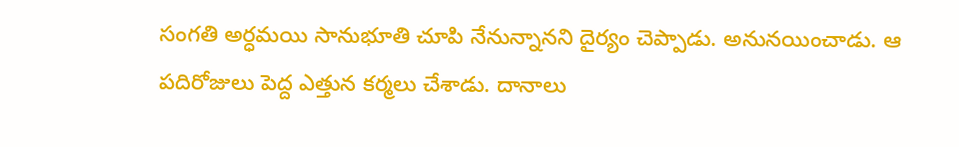సంగతి అర్ధమయి సానుభూతి చూపి నేనున్నానని దైర్యం చెప్పాడు. అనునయించాడు. ఆ పదిరోజులు పెద్ద ఎత్తున కర్మలు చేశాడు. దానాలు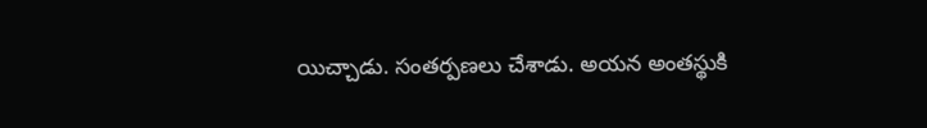యిచ్చాడు. సంతర్పణలు చేశాడు. అయన అంతస్థుకి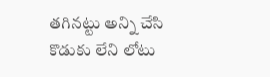తగినట్టు అన్ని చేసి కొడుకు లేని లోటు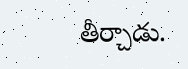తీర్చాడు.